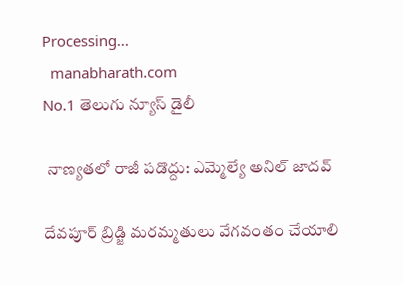Processing...
  manabharath.com
No.1 తెలుగు న్యూస్ డైలీ

 నాణ్యతలో రాజీ పడొద్దు: ఎమ్మెల్యే అనిల్ జాదవ్

దేవపూర్ బ్రిడ్జి మరమ్మతులు వేగవంతం చేయాలి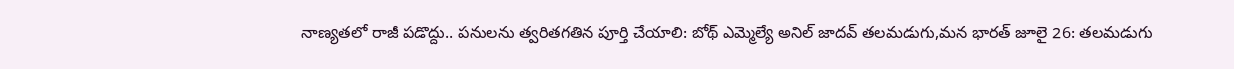నాణ్యతలో రాజీ పడొద్దు.. పనులను త్వరితగతిన పూర్తి చేయాలి: బోథ్ ఎమ్మెల్యే అనిల్ జాదవ్ తలమడుగు,మన భారత్ జూలై 26: తలమడుగు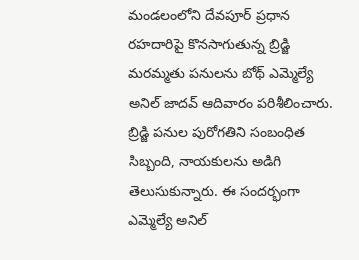మండలంలోని దేవపూర్ ప్రధాన రహదారిపై కొనసాగుతున్న బ్రిడ్జి మరమ్మతు పనులను బోథ్ ఎమ్మెల్యే అనిల్ జాదవ్ ఆదివారం పరిశీలించారు. బ్రిడ్జి పనుల పురోగతిని సంబంధిత సిబ్బంది, నాయకులను అడిగి తెలుసుకున్నారు. ఈ సందర్భంగా ఎమ్మెల్యే అనిల్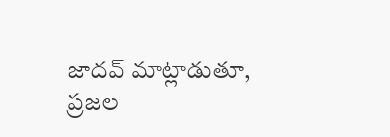జాదవ్ మాట్లాడుతూ, ప్రజల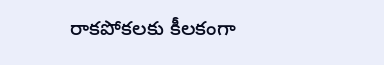రాకపోకలకు కీలకంగా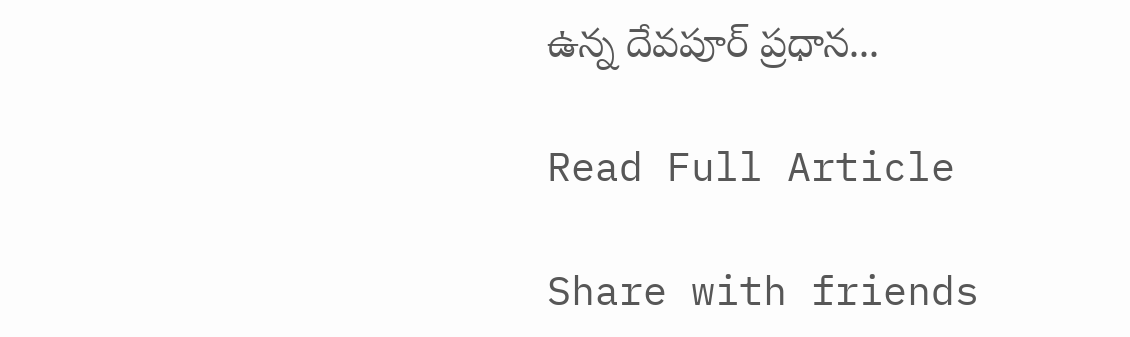ఉన్న దేవపూర్ ప్రధాన...

Read Full Article

Share with friends